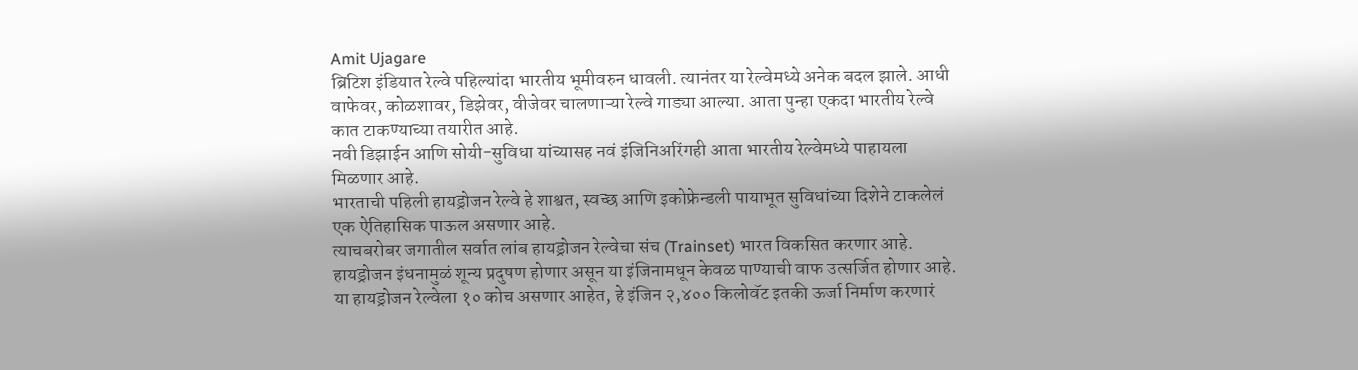Amit Ujagare
ब्रिटिश इंडियात रेल्वे पहिल्यांदा भारतीय भूमीवरुन धावली. त्यानंतर या रेल्वेमध्ये अनेक बदल झाले. आधी वाफेवर, कोळशावर, डिझेवर, वीजेवर चालणाऱ्या रेल्वे गाड्या आल्या. आता पुन्हा एकदा भारतीय रेल्वे कात टाकण्याच्या तयारीत आहे.
नवी डिझाईन आणि सोयी-सुविधा यांच्यासह नवं इंजिनिअरिंगही आता भारतीय रेल्वेमध्ये पाहायला मिळणार आहे.
भारताची पहिली हायड्रोजन रेल्वे हे शाश्वत, स्वच्छ आणि इकोफ्रेन्डली पायाभूत सुविधांच्या दिशेने टाकलेलं एक ऐतिहासिक पाऊल असणार आहे.
त्याचबरोबर जगातील सर्वात लांब हायड्रोजन रेल्वेचा संच (Trainset) भारत विकसित करणार आहे.
हायड्रोजन इंधनामुळं शून्य प्रदुषण होणार असून या इंजिनामधून केवळ पाण्याची वाफ उत्सर्जित होणार आहे.
या हायड्रोजन रेल्वेला १० कोच असणार आहेत, हे इंजिन २,४०० किलोवॅट इतकी ऊर्जा निर्माण करणारं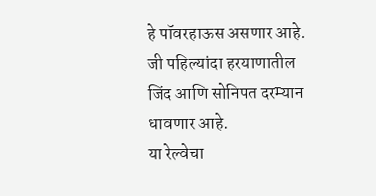हे पॉवरहाऊस असणार आहे. जी पहिल्यांदा हरयाणातील जिंद आणि सोनिपत दरम्यान धावणार आहे.
या रेल्वेचा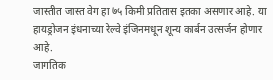जास्तीत जास्त वेग हा ७५ किमी प्रतितास इतका असणार आहे. या हायड्रोजन इंधनाच्या रेल्वे इंजिनमधून शून्य कार्बन उत्सर्जन होणार आहे.
जागतिक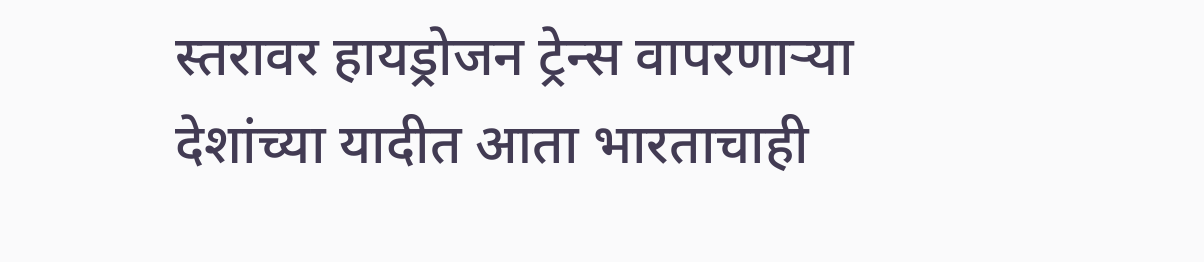स्तरावर हायड्रोजन ट्रेन्स वापरणाऱ्या देशांच्या यादीत आता भारताचाही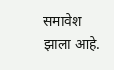समावेश झाला आहे.